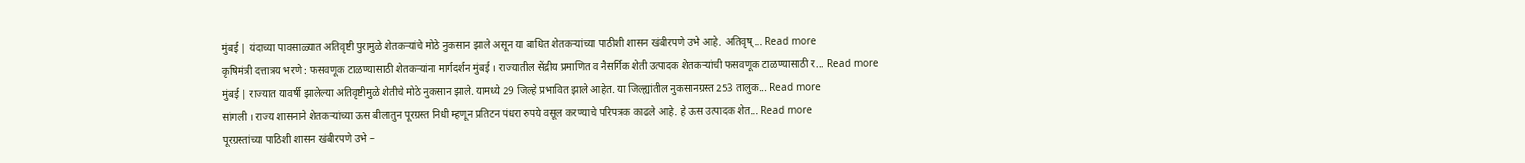मुंबई | यंदाच्या पावसाळ्यात अतिवृष्टी पुरामुळे शेतकऱ्यांचे मोठे नुकसान झाले असून या बाधित शेतकऱ्यांच्या पाठीशी शासन खंबीरपणे उभे आहे. अतिवृष्... Read more
कृषिमंत्री दत्तात्रय भरणे : फसवणूक टाळण्यासाठी शेतकऱ्यांना मार्गदर्शन मुंबई । राज्यातील सेंद्रीय प्रमाणित व नैसर्गिक शेती उत्पादक शेतकऱ्यांची फसवणूक टाळण्यासाठी र... Read more
मुंबई | राज्यात यावर्षी झालेल्या अतिवृष्टीमुळे शेतीचे मोठे नुकसान झाले. यामध्ये 29 जिल्हे प्रभावित झाले आहेत. या जिल्ह्यांतील नुकसानग्रस्त 253 तालुक... Read more
सांगली । राज्य शासनाने शेतकऱ्यांच्या ऊस बीलातुन पूरग्रस्त निधी म्हणून प्रतिटन पंधरा रुपये वसूल करण्याचे परिपत्रक काढले आहे. हे ऊस उत्पादक शेत... Read more
पूरग्रस्तांच्या पाठिशी शासन खंबीरपणे उभे –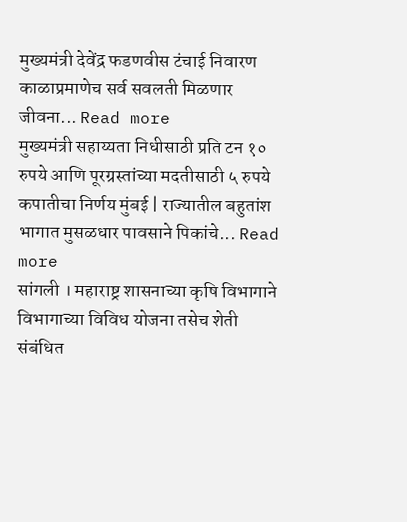मुख्यमंत्री देवेंद्र फडणवीस टंचाई निवारण काळाप्रमाणेच सर्व सवलती मिळणार जीवना... Read more
मुख्यमंत्री सहाय्यता निधीसाठी प्रति टन १० रुपये आणि पूरग्रस्तांच्या मदतीसाठी ५ रुपये कपातीचा निर्णय मुंबई | राज्यातील बहुतांश भागात मुसळधार पावसाने पिकांचे... Read more
सांगली । महाराष्ट्र शासनाच्या कृषि विभागाने विभागाच्या विविध योजना तसेच शेती संबंधित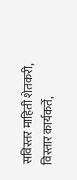सविस्तर माहिती शेतकरी, विस्तार कार्यकर्ते,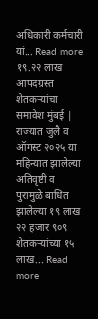अधिकारी कर्मचारी यां... Read more
१९.२२ लाख आपदग्रस्त शेतकऱ्यांचा समावेश मुंबई | राज्यात जुलै व ऑगस्ट २०२५ या महिन्यात झालेल्या अतिवृष्टी व पुरामुळे बाधित झालेल्या १९ लाख २२ हजार ९०९ शेतकऱ्यांच्या १५ लाख... Read more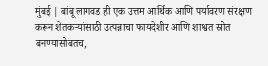मुंबई | बांबू लागवड ही एक उत्तम आर्थिक आणि पर्यावरण संरक्षण करून शेतकऱ्यांसाठी उत्पन्नाचा फायदेशीर आणि शाश्वत स्रोत बनण्यासोबतच,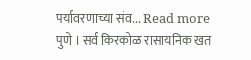पर्यावरणाच्या संव... Read more
पुणे । सर्व किरकोळ रासायनिक खत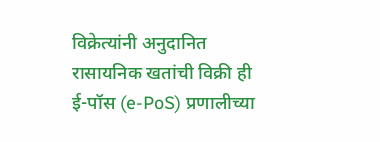विक्रेत्यांनी अनुदानित रासायनिक खतांची विक्री ही ई-पॉस (e-PoS) प्रणालीच्या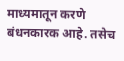माध्यमातून करणे बंधनकारक आहे. तसेच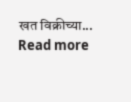खत विक्रीच्या... Read more